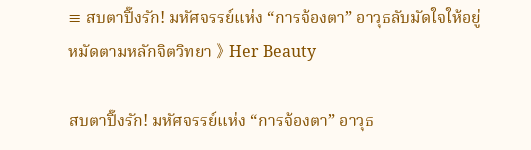≡ สบตาปิ๊งรัก! มหัศจรรย์แห่ง “การจ้องตา” อาวุธลับมัดใจให้อยู่หมัดตามหลักจิตวิทยา 》 Her Beauty

สบตาปิ๊งรัก! มหัศจรรย์แห่ง “การจ้องตา” อาวุธ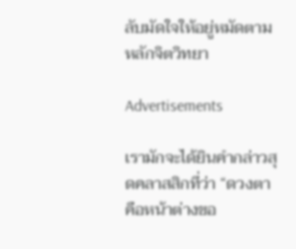ลับมัดใจให้อยู่หมัดตามหลักจิตวิทยา

Advertisements

เรามักจะได้ยินคำกล่าวสุดคลาสสิกที่ว่า “ดวงตาคือหน้าต่างขอ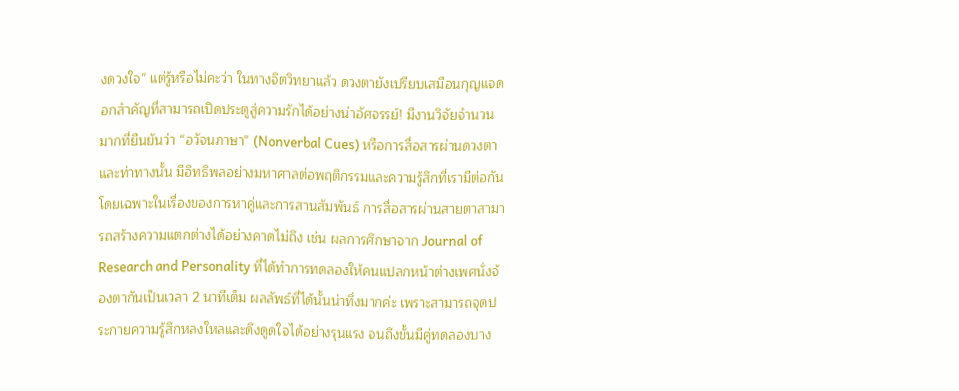งดวงใจ” แต่รู้หรือไม่คะว่า ในทางจิตวิทยาแล้ว ดวงตายังเปรียบเสมือนกุญแจดอกสำคัญที่สามารถเปิดประตูสู่ความรักได้อย่างน่าอัศจรรย์! มีงานวิจัยจำนวนมากที่ยืนยันว่า “อวัจนภาษา” (Nonverbal Cues) หรือการสื่อสารผ่านดวงตาและท่าทางนั้น มีอิทธิพลอย่างมหาศาลต่อพฤติกรรมและความรู้สึกที่เรามีต่อกัน โดยเฉพาะในเรื่องของการหาคู่และการสานสัมพันธ์ การสื่อสารผ่านสายตาสามารถสร้างความแตกต่างได้อย่างคาดไม่ถึง เช่น ผลการศึกษาจาก Journal of Research and Personality ที่ได้ทำการทดลองให้คนแปลกหน้าต่างเพศนั่งจ้องตากันเป็นเวลา 2 นาทีเต็ม ผลลัพธ์ที่ได้นั้นน่าทึ่งมากค่ะ เพราะสามารถจุดประกายความรู้สึกหลงใหลและดึงดูดใจได้อย่างรุนแรง จนถึงขั้นมีคู่ทดลองบาง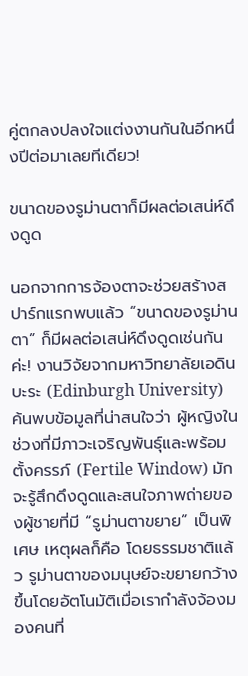คู่ตกลงปลงใจแต่งงานกันในอีกหนึ่งปีต่อมาเลยทีเดียว!

ขนาดของรูม่านตาก็มีผลต่อเสน่ห์ดึงดูด

นอกจากการจ้องตาจะช่วยสร้างสปาร์กแรกพบแล้ว “ขนาดของรูม่านตา” ก็มีผลต่อเสน่ห์ดึงดูดเช่นกันค่ะ! งานวิจัยจากมหาวิทยาลัยเอดินบะระ (Edinburgh University) ค้นพบข้อมูลที่น่าสนใจว่า ผู้หญิงในช่วงที่มีภาวะเจริญพันธุ์และพร้อมตั้งครรภ์ (Fertile Window) มักจะรู้สึกดึงดูดและสนใจภาพถ่ายของผู้ชายที่มี “รูม่านตาขยาย” เป็นพิเศษ เหตุผลก็คือ โดยธรรมชาติแล้ว รูม่านตาของมนุษย์จะขยายกว้างขึ้นโดยอัตโนมัติเมื่อเรากำลังจ้องมองคนที่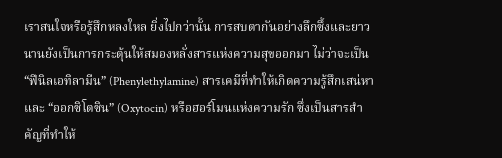เราสนใจหรือรู้สึกหลงใหล ยิ่งไปกว่านั้น การสบตากันอย่างลึกซึ้งและยาวนานยังเป็นการกระตุ้นให้สมองหลั่งสารแห่งความสุขออกมา ไม่ว่าจะเป็น “ฟีนิลเอทิลามีน” (Phenylethylamine) สารเคมีที่ทำให้เกิดความรู้สึกเสน่หา และ “ออกซิโตซิน” (Oxytocin) หรือฮอร์โมนแห่งความรัก ซึ่งเป็นสารสำคัญที่ทำให้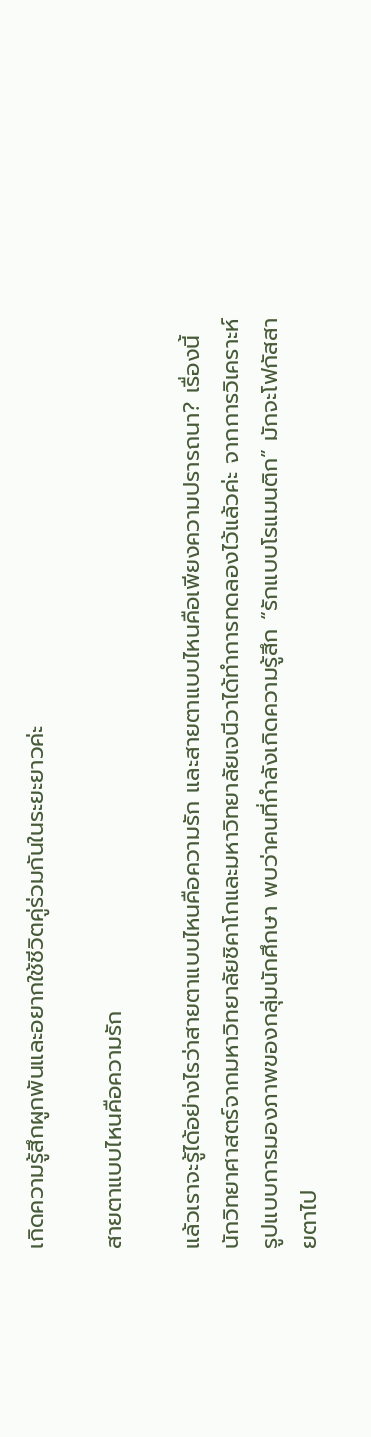เกิดความรู้สึกผูกพันและอยากใช้ชีวิตคู่ร่วมกันในระยะยาวค่ะ

สายตาแบบไหนคือความรัก

แล้วเราจะรู้ได้อย่างไรว่าสายตาแบบไหนคือความรัก และสายตาแบบไหนคือเพียงความปรารถนา? เรื่องนี้นักวิทยาศาสตร์จากมหาวิทยาลัยชิคาโกและมหาวิทยาลัยเจนีวาได้ทำการทดลองไว้แล้วค่ะ จากการวิเคราะห์รูปแบบการมองภาพของกลุ่มนักศึกษา พบว่าคนที่กำลังเกิดความรู้สึก “รักแบบโรแมนติก” มักจะโฟกัสสายตาไป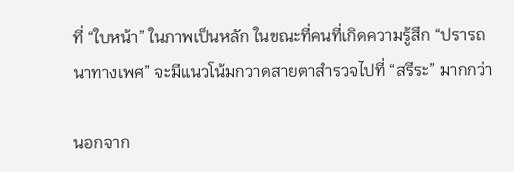ที่ “ใบหน้า” ในภาพเป็นหลัก ในขณะที่คนที่เกิดความรู้สึก “ปรารถนาทางเพศ” จะมีแนวโน้มกวาดสายตาสำรวจไปที่ “สรีระ” มากกว่า

นอกจาก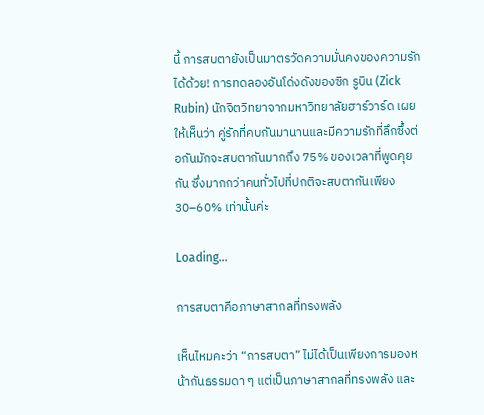นี้ การสบตายังเป็นมาตรวัดความมั่นคงของความรักได้ด้วย! การทดลองอันโด่งดังของซิก รูบิน (Zick Rubin) นักจิตวิทยาจากมหาวิทยาลัยฮาร์วาร์ด เผยให้เห็นว่า คู่รักที่คบกันมานานและมีความรักที่ลึกซึ้งต่อกันมักจะสบตากันมากถึง 75% ของเวลาที่พูดคุยกัน ซึ่งมากกว่าคนทั่วไปที่ปกติจะสบตากันเพียง 30–60% เท่านั้นค่ะ

Loading...

การสบตาคือภาษาสากลที่ทรงพลัง

เห็นไหมคะว่า “การสบตา” ไม่ได้เป็นเพียงการมองหน้ากันธรรมดา ๆ แต่เป็นภาษาสากลที่ทรงพลัง และ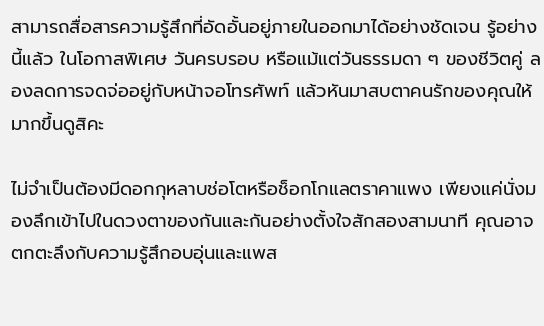สามารถสื่อสารความรู้สึกที่อัดอั้นอยู่ภายในออกมาได้อย่างชัดเจน รู้อย่างนี้แล้ว ในโอกาสพิเศษ วันครบรอบ หรือแม้แต่วันธรรมดา ๆ ของชีวิตคู่ ลองลดการจดจ่ออยู่กับหน้าจอโทรศัพท์ แล้วหันมาสบตาคนรักของคุณให้มากขึ้นดูสิคะ

ไม่จำเป็นต้องมีดอกกุหลาบช่อโตหรือช็อกโกแลตราคาแพง เพียงแค่นั่งมองลึกเข้าไปในดวงตาของกันและกันอย่างตั้งใจสักสองสามนาที คุณอาจตกตะลึงกับความรู้สึกอบอุ่นและแพส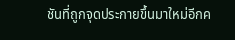ชันที่ถูกจุดประกายขึ้นมาใหม่อีกค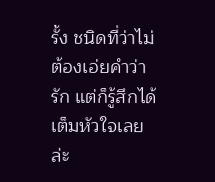รั้ง ชนิดที่ว่าไม่ต้องเอ่ยคำว่ารัก แต่ก็รู้สึกได้เต็มหัวใจเลยล่ะ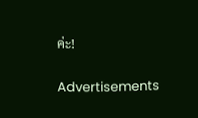ค่ะ!

Advertisements